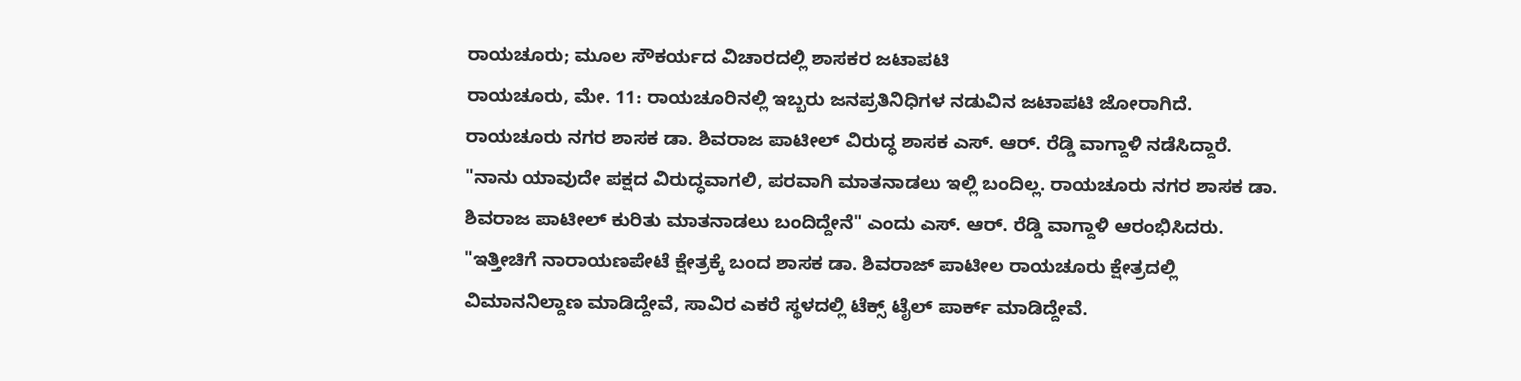ರಾಯಚೂರು; ಮೂಲ ಸೌಕರ್ಯದ ವಿಚಾರದಲ್ಲಿ ಶಾಸಕರ ಜಟಾಪಟಿ
ರಾಯಚೂರು, ಮೇ. 11: ರಾಯಚೂರಿನಲ್ಲಿ ಇಬ್ಬರು ಜನಪ್ರತಿನಿಧಿಗಳ ನಡುವಿನ ಜಟಾಪಟಿ ಜೋರಾಗಿದೆ. ರಾಯಚೂರು ನಗರ ಶಾಸಕ ಡಾ. ಶಿವರಾಜ ಪಾಟೀಲ್ ವಿರುದ್ಧ ಶಾಸಕ ಎಸ್. ಆರ್. ರೆಡ್ಡಿ ವಾಗ್ದಾಳಿ ನಡೆಸಿದ್ದಾರೆ.
"ನಾನು ಯಾವುದೇ ಪಕ್ಷದ ವಿರುದ್ಧವಾಗಲಿ, ಪರವಾಗಿ ಮಾತನಾಡಲು ಇಲ್ಲಿ ಬಂದಿಲ್ಲ. ರಾಯಚೂರು ನಗರ ಶಾಸಕ ಡಾ. ಶಿವರಾಜ ಪಾಟೀಲ್ ಕುರಿತು ಮಾತನಾಡಲು ಬಂದಿದ್ದೇನೆ" ಎಂದು ಎಸ್. ಆರ್. ರೆಡ್ಡಿ ವಾಗ್ದಾಳಿ ಆರಂಭಿಸಿದರು.
"ಇತ್ತೀಚಿಗೆ ನಾರಾಯಣಪೇಟೆ ಕ್ಷೇತ್ರಕ್ಕೆ ಬಂದ ಶಾಸಕ ಡಾ. ಶಿವರಾಜ್ ಪಾಟೀಲ ರಾಯಚೂರು ಕ್ಷೇತ್ರದಲ್ಲಿ ವಿಮಾನನಿಲ್ದಾಣ ಮಾಡಿದ್ದೇವೆ, ಸಾವಿರ ಎಕರೆ ಸ್ಥಳದಲ್ಲಿ ಟೆಕ್ಸ್ ಟೈಲ್ ಪಾರ್ಕ್ ಮಾಡಿದ್ದೇವೆ.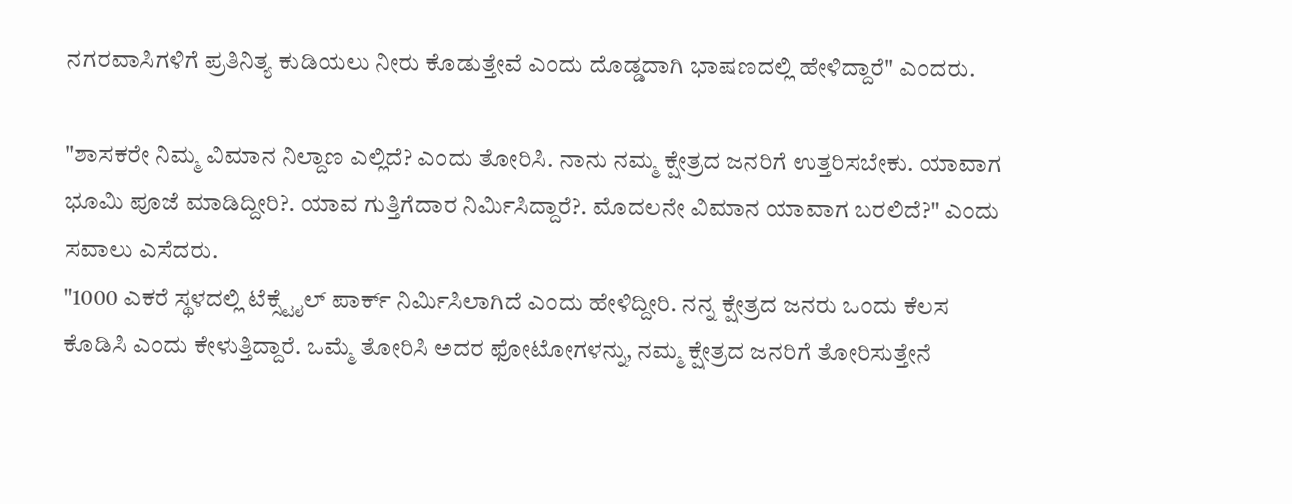ನಗರವಾಸಿಗಳಿಗೆ ಪ್ರತಿನಿತ್ಯ ಕುಡಿಯಲು ನೀರು ಕೊಡುತ್ತೇವೆ ಎಂದು ದೊಡ್ಡದಾಗಿ ಭಾಷಣದಲ್ಲಿ ಹೇಳಿದ್ದಾರೆ" ಎಂದರು.

"ಶಾಸಕರೇ ನಿಮ್ಮ ವಿಮಾನ ನಿಲ್ದಾಣ ಎಲ್ಲಿದೆ? ಎಂದು ತೋರಿಸಿ. ನಾನು ನಮ್ಮ ಕ್ಷೇತ್ರದ ಜನರಿಗೆ ಉತ್ತರಿಸಬೇಕು. ಯಾವಾಗ ಭೂಮಿ ಪೂಜೆ ಮಾಡಿದ್ದೀರಿ?. ಯಾವ ಗುತ್ತಿಗೆದಾರ ನಿರ್ಮಿಸಿದ್ದಾರೆ?. ಮೊದಲನೇ ವಿಮಾನ ಯಾವಾಗ ಬರಲಿದೆ?" ಎಂದು ಸವಾಲು ಎಸೆದರು.
"1000 ಎಕರೆ ಸ್ಥಳದಲ್ಲಿ ಟೆಕ್ಸ್ಟೈಲ್ ಪಾರ್ಕ್ ನಿರ್ಮಿಸಿಲಾಗಿದೆ ಎಂದು ಹೇಳಿದ್ದೀರಿ. ನನ್ನ ಕ್ಷೇತ್ರದ ಜನರು ಒಂದು ಕೆಲಸ ಕೊಡಿಸಿ ಎಂದು ಕೇಳುತ್ತಿದ್ದಾರೆ. ಒಮ್ಮೆ ತೋರಿಸಿ ಅದರ ಫೋಟೋಗಳನ್ನು, ನಮ್ಮ ಕ್ಷೇತ್ರದ ಜನರಿಗೆ ತೋರಿಸುತ್ತೇನೆ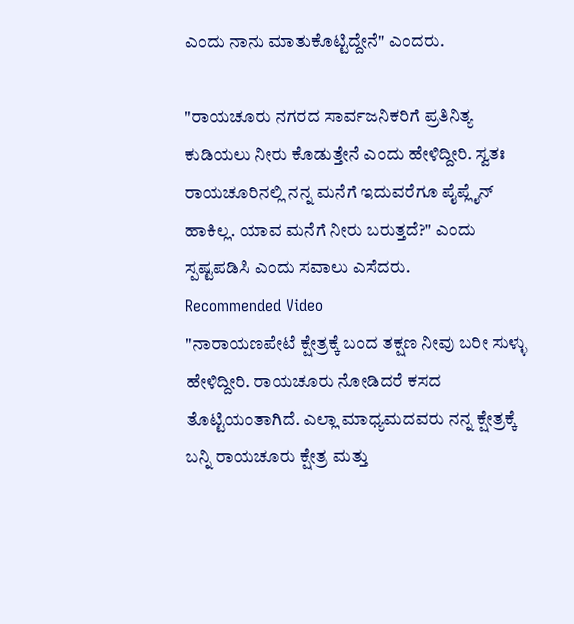ಎಂದು ನಾನು ಮಾತುಕೊಟ್ಟಿದ್ದೇನೆ" ಎಂದರು.

"ರಾಯಚೂರು ನಗರದ ಸಾರ್ವಜನಿಕರಿಗೆ ಪ್ರತಿನಿತ್ಯ ಕುಡಿಯಲು ನೀರು ಕೊಡುತ್ತೇನೆ ಎಂದು ಹೇಳಿದ್ದೀರಿ. ಸ್ವತಃ ರಾಯಚೂರಿನಲ್ಲಿ ನನ್ನ ಮನೆಗೆ ಇದುವರೆಗೂ ಪೈಪ್ಲೈನ್ ಹಾಕಿಲ್ಲ. ಯಾವ ಮನೆಗೆ ನೀರು ಬರುತ್ತದೆ?" ಎಂದು ಸ್ಪಷ್ಟಪಡಿಸಿ ಎಂದು ಸವಾಲು ಎಸೆದರು.
Recommended Video
"ನಾರಾಯಣಪೇಟೆ ಕ್ಷೇತ್ರಕ್ಕೆ ಬಂದ ತಕ್ಷಣ ನೀವು ಬರೀ ಸುಳ್ಳು ಹೇಳಿದ್ದೀರಿ. ರಾಯಚೂರು ನೋಡಿದರೆ ಕಸದ ತೊಟ್ಟಿಯಂತಾಗಿದೆ. ಎಲ್ಲಾ ಮಾಧ್ಯಮದವರು ನನ್ನ ಕ್ಷೇತ್ರಕ್ಕೆ ಬನ್ನಿ ರಾಯಚೂರು ಕ್ಷೇತ್ರ ಮತ್ತು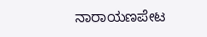ನಾರಾಯಣಪೇಟ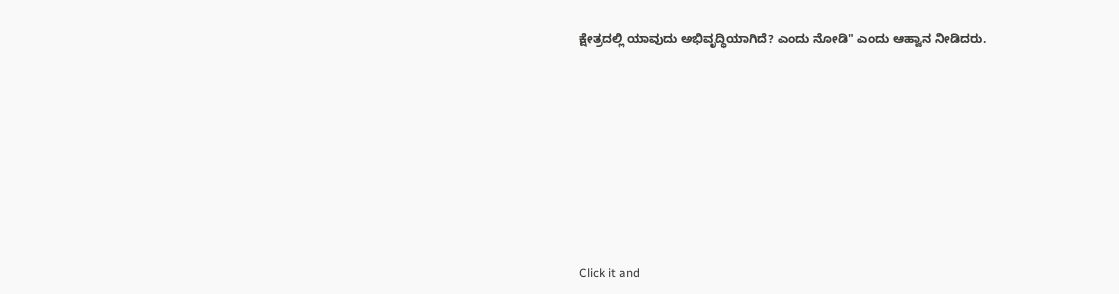ಕ್ಷೇತ್ರದಲ್ಲಿ ಯಾವುದು ಅಭಿವೃದ್ಧಿಯಾಗಿದೆ? ಎಂದು ನೋಡಿ" ಎಂದು ಆಹ್ವಾನ ನೀಡಿದರು.












Click it and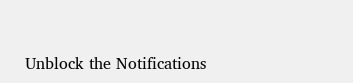Unblock the Notifications